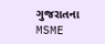ગુજરાતના MSME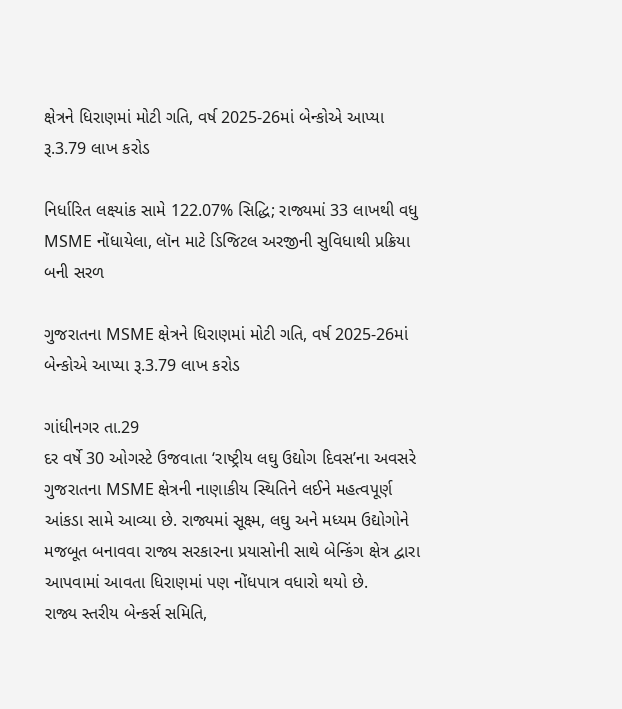ક્ષેત્રને ધિરાણમાં મોટી ગતિ, વર્ષ 2025-26માં બેન્કોએ આપ્યા રૂ.3.79 લાખ કરોડ

નિર્ધારિત લક્ષ્યાંક સામે 122.07% સિદ્ધિ; રાજ્યમાં 33 લાખથી વધુ MSME નોંધાયેલા, લૉન માટે ડિજિટલ અરજીની સુવિધાથી પ્રક્રિયા બની સરળ

ગુજરાતના MSME ક્ષેત્રને ધિરાણમાં મોટી ગતિ, વર્ષ 2025-26માં બેન્કોએ આપ્યા રૂ.3.79 લાખ કરોડ

ગાંધીનગર તા.29
દર વર્ષે 30 ઓગસ્ટે ઉજવાતા ‘રાષ્ટ્રીય લઘુ ઉદ્યોગ દિવસ’ના અવસરે ગુજરાતના MSME ક્ષેત્રની નાણાકીય સ્થિતિને લઈને મહત્વપૂર્ણ આંકડા સામે આવ્યા છે. રાજ્યમાં સૂક્ષ્મ, લઘુ અને મધ્યમ ઉદ્યોગોને મજબૂત બનાવવા રાજ્ય સરકારના પ્રયાસોની સાથે બેન્કિંગ ક્ષેત્ર દ્વારા આપવામાં આવતા ધિરાણમાં પણ નોંધપાત્ર વધારો થયો છે.
રાજ્ય સ્તરીય બેન્કર્સ સમિતિ,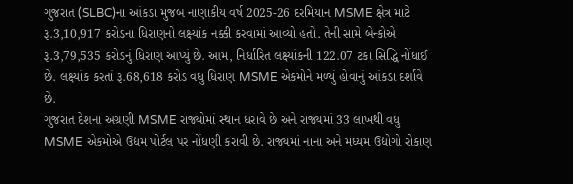ગુજરાત (SLBC)ના આંકડા મુજબ નાણાકીય વર્ષ 2025-26 દરમિયાન MSME ક્ષેત્ર માટે રૂ.3,10,917 કરોડના ધિરાણનો લક્ષ્યાંક નક્કી કરવામાં આવ્યો હતો. તેની સામે બેન્કોએ રૂ.3,79,535 કરોડનું ધિરાણ આપ્યું છે. આમ, નિર્ધારિત લક્ષ્યાંકની 122.07 ટકા સિદ્ધિ નોંધાઈ છે. લક્ષ્યાંક કરતાં રૂ.68,618 કરોડ વધુ ધિરાણ MSME એકમોને મળ્યું હોવાનું આંકડા દર્શાવે છે.
ગુજરાત દેશના અગ્રણી MSME રાજ્યોમાં સ્થાન ધરાવે છે અને રાજ્યમાં 33 લાખથી વધુ MSME એકમોએ ઉદ્યમ પોર્ટલ પર નોંધણી કરાવી છે. રાજ્યમાં નાના અને મધ્યમ ઉદ્યોગો રોકાણ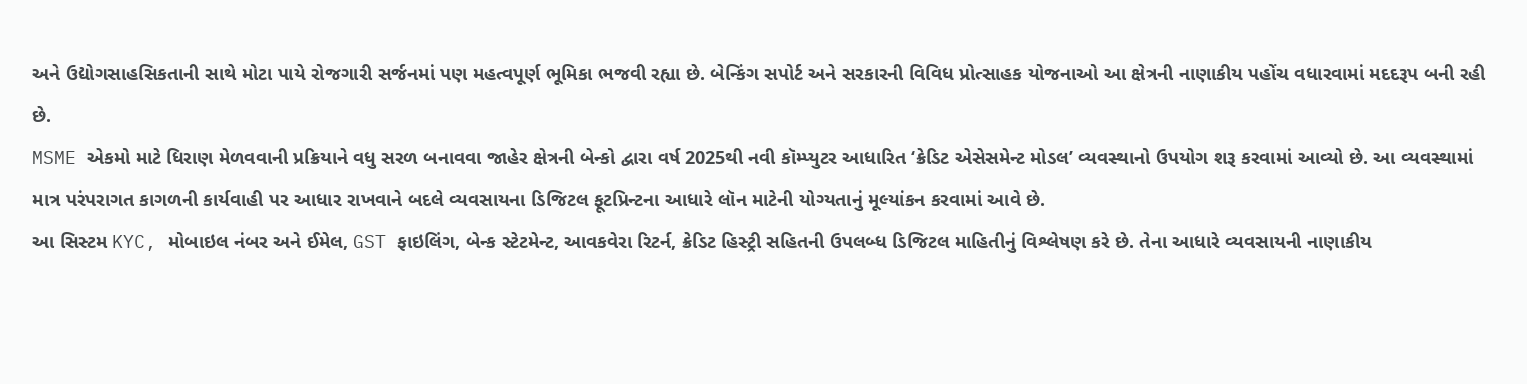અને ઉદ્યોગસાહસિકતાની સાથે મોટા પાયે રોજગારી સર્જનમાં પણ મહત્વપૂર્ણ ભૂમિકા ભજવી રહ્યા છે. બેન્કિંગ સપોર્ટ અને સરકારની વિવિધ પ્રોત્સાહક યોજનાઓ આ ક્ષેત્રની નાણાકીય પહોંચ વધારવામાં મદદરૂપ બની રહી છે.
MSME એકમો માટે ધિરાણ મેળવવાની પ્રક્રિયાને વધુ સરળ બનાવવા જાહેર ક્ષેત્રની બેન્કો દ્વારા વર્ષ 2025થી નવી કૉમ્પ્યુટર આધારિત ‘ક્રેડિટ એસેસમેન્ટ મોડલ’ વ્યવસ્થાનો ઉપયોગ શરૂ કરવામાં આવ્યો છે. આ વ્યવસ્થામાં માત્ર પરંપરાગત કાગળની કાર્યવાહી પર આધાર રાખવાને બદલે વ્યવસાયના ડિજિટલ ફૂટપ્રિન્ટના આધારે લૉન માટેની યોગ્યતાનું મૂલ્યાંકન કરવામાં આવે છે.
આ સિસ્ટમ KYC, મોબાઇલ નંબર અને ઈમેલ, GST ફાઇલિંગ, બેન્ક સ્ટેટમેન્ટ, આવકવેરા રિટર્ન, ક્રેડિટ હિસ્ટ્રી સહિતની ઉપલબ્ધ ડિજિટલ માહિતીનું વિશ્લેષણ કરે છે. તેના આધારે વ્યવસાયની નાણાકીય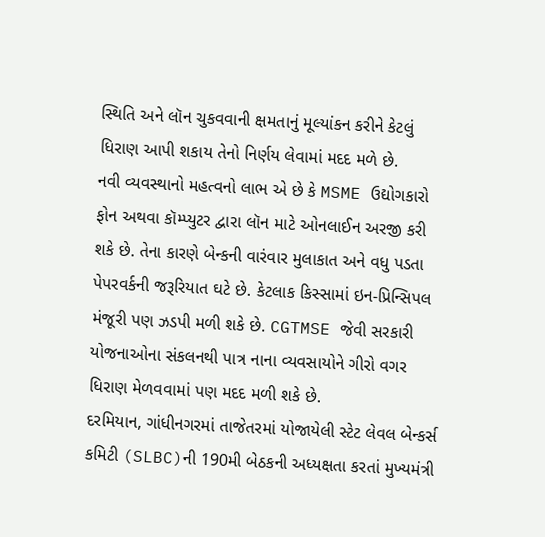સ્થિતિ અને લૉન ચુકવવાની ક્ષમતાનું મૂલ્યાંકન કરીને કેટલું ધિરાણ આપી શકાય તેનો નિર્ણય લેવામાં મદદ મળે છે.
નવી વ્યવસ્થાનો મહત્વનો લાભ એ છે કે MSME ઉદ્યોગકારો ફોન અથવા કૉમ્પ્યુટર દ્વારા લૉન માટે ઓનલાઈન અરજી કરી શકે છે. તેના કારણે બેન્કની વારંવાર મુલાકાત અને વધુ પડતા પેપરવર્કની જરૂરિયાત ઘટે છે. કેટલાક કિસ્સામાં ઇન-પ્રિન્સિપલ મંજૂરી પણ ઝડપી મળી શકે છે. CGTMSE જેવી સરકારી યોજનાઓના સંકલનથી પાત્ર નાના વ્યવસાયોને ગીરો વગર ધિરાણ મેળવવામાં પણ મદદ મળી શકે છે.
દરમિયાન, ગાંધીનગરમાં તાજેતરમાં યોજાયેલી સ્ટેટ લેવલ બેન્કર્સ કમિટી (SLBC)ની 190મી બેઠકની અધ્યક્ષતા કરતાં મુખ્યમંત્રી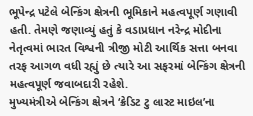ભૂપેન્દ્ર પટેલે બેન્કિંગ ક્ષેત્રની ભૂમિકાને મહત્વપૂર્ણ ગણાવી હતી. તેમણે જણાવ્યું હતું કે વડાપ્રધાન નરેન્દ્ર મોદીના નેતૃત્વમાં ભારત વિશ્વની ત્રીજી મોટી આર્થિક સત્તા બનવા તરફ આગળ વધી રહ્યું છે ત્યારે આ સફરમાં બેન્કિંગ ક્ષેત્રની મહત્વપૂર્ણ જવાબદારી રહેશે.
મુખ્યમંત્રીએ બેન્કિંગ ક્ષેત્રને ‘ક્રેડિટ ટુ લાસ્ટ માઇલ’ના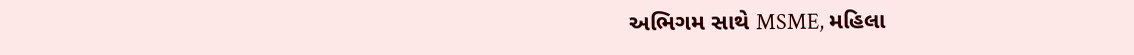અભિગમ સાથે MSME, મહિલા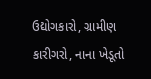ઉદ્યોગકારો, ગ્રામીણ કારીગરો, નાના ખેડૂતો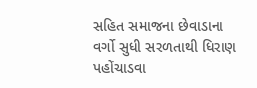સહિત સમાજના છેવાડાના વર્ગો સુધી સરળતાથી ધિરાણ પહોંચાડવા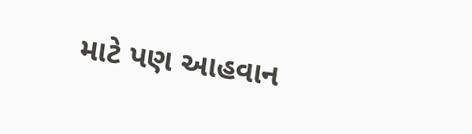માટે પણ આહવાન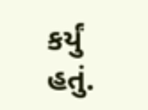કર્યું હતું.